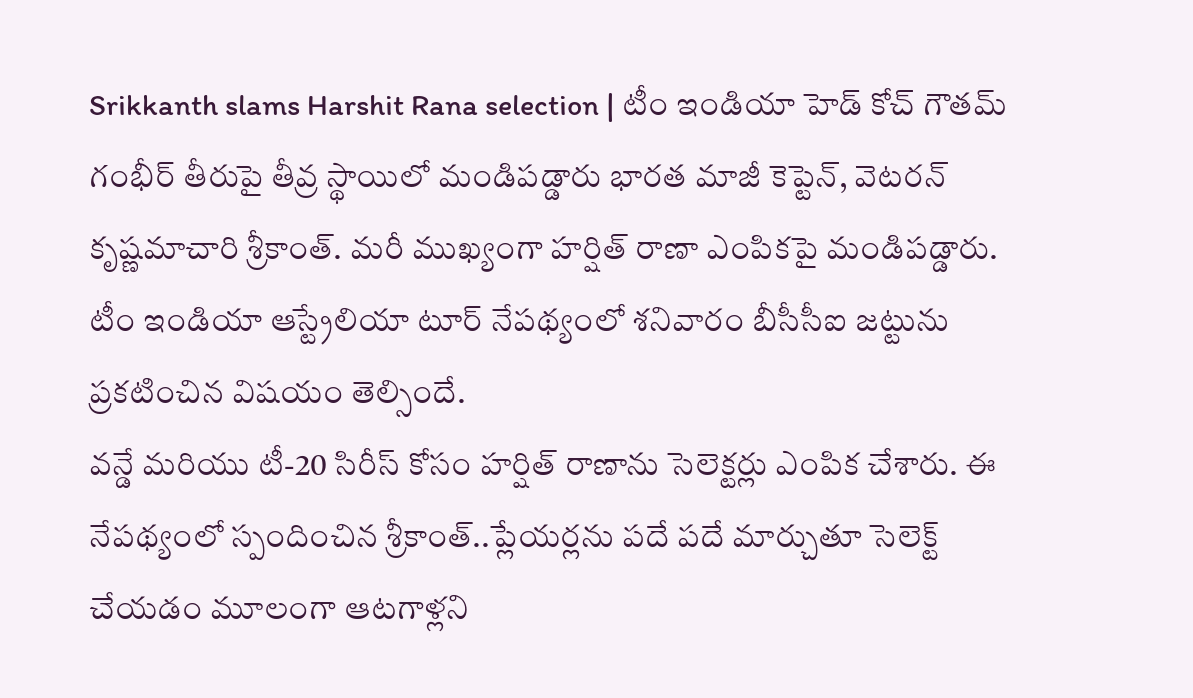Srikkanth slams Harshit Rana selection | టీం ఇండియా హెడ్ కోచ్ గౌతమ్ గంభీర్ తీరుపై తీవ్ర స్థాయిలో మండిపడ్డారు భారత మాజీ కెప్టెన్, వెటరన్ కృష్ణమాచారి శ్రీకాంత్. మరీ ముఖ్యంగా హర్షిత్ రాణా ఎంపికపై మండిపడ్డారు. టీం ఇండియా ఆస్ట్రేలియా టూర్ నేపథ్యంలో శనివారం బీసీసీఐ జట్టును ప్రకటించిన విషయం తెల్సిందే.
వన్డే మరియు టీ-20 సిరీస్ కోసం హర్షిత్ రాణాను సెలెక్టర్లు ఎంపిక చేశారు. ఈ నేపథ్యంలో స్పందించిన శ్రీకాంత్..ప్లేయర్లను పదే పదే మార్చుతూ సెలెక్ట్ చేయడం మూలంగా ఆటగాళ్లని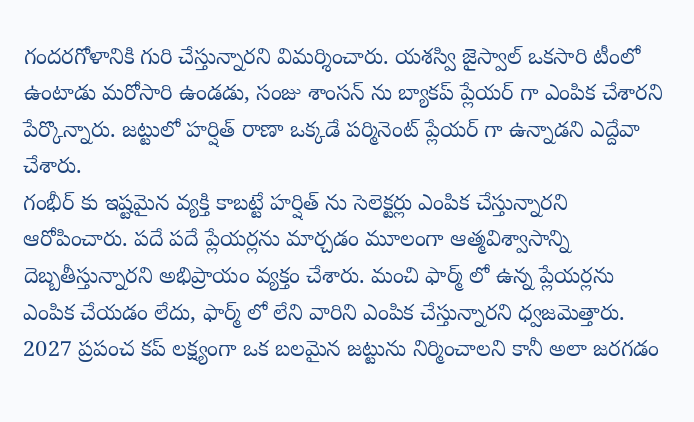గందరగోళానికి గురి చేస్తున్నారని విమర్శించారు. యశస్వి జైస్వాల్ ఒకసారి టీంలో ఉంటాడు మరోసారి ఉండడు, సంజు శాంసన్ ను బ్యాకప్ ప్లేయర్ గా ఎంపిక చేశారని పేర్కొన్నారు. జట్టులో హర్షిత్ రాణా ఒక్కడే పర్మినెంట్ ప్లేయర్ గా ఉన్నాడని ఎద్దేవా చేశారు.
గంభీర్ కు ఇష్టమైన వ్యక్తి కాబట్టే హర్షిత్ ను సెలెక్టర్లు ఎంపిక చేస్తున్నారని ఆరోపించారు. పదే పదే ప్లేయర్లను మార్చడం మూలంగా ఆత్మవిశ్వాసాన్ని దెబ్బతీస్తున్నారని అభిప్రాయం వ్యక్తం చేశారు. మంచి ఫార్మ్ లో ఉన్న ప్లేయర్లను ఎంపిక చేయడం లేదు, ఫార్మ్ లో లేని వారిని ఎంపిక చేస్తున్నారని ధ్వజమెత్తారు. 2027 ప్రపంచ కప్ లక్ష్యంగా ఒక బలమైన జట్టును నిర్మించాలని కానీ అలా జరగడం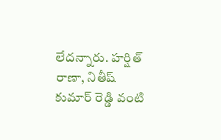లేదన్నారు. హర్షిత్ రాణా, నితీష్ కుమార్ రెడ్డి వంటి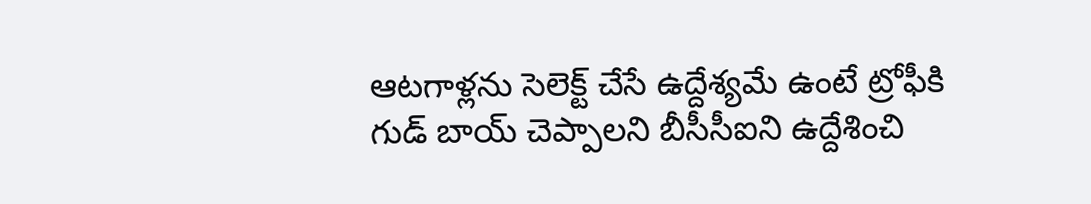ఆటగాళ్లను సెలెక్ట్ చేసే ఉద్దేశ్యమే ఉంటే ట్రోఫీకి గుడ్ బాయ్ చెప్పాలని బీసీసీఐని ఉద్దేశించి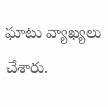ఘాటు వ్యాఖ్యలు చేశారు.